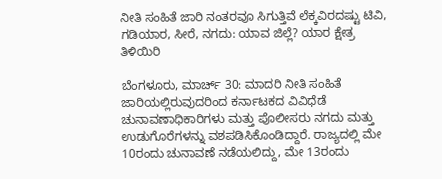ನೀತಿ ಸಂಹಿತೆ ಜಾರಿ ನಂತರವೂ ಸಿಗುತ್ತಿವೆ ಲೆಕ್ಕವಿರದಷ್ಟು ಟಿವಿ, ಗಡಿಯಾರ, ಸೀರೆ, ನಗದು: ಯಾವ ಜಿಲ್ಲೆ? ಯಾರ ಕ್ಷೇತ್ರ ತಿಳಿಯಿರಿ

ಬೆಂಗಳೂರು, ಮಾರ್ಚ್‌ 30: ಮಾದರಿ ನೀತಿ ಸಂಹಿತೆ ಜಾರಿಯಲ್ಲಿರುವುದರಿಂದ ಕರ್ನಾಟಕದ ವಿವಿಧೆಡೆ ಚುನಾವಣಾಧಿಕಾರಿಗಳು ಮತ್ತು ಪೊಲೀಸರು ನಗದು ಮತ್ತು ಉಡುಗೊರೆಗಳನ್ನು ವಶಪಡಿಸಿಕೊಂಡಿದ್ದಾರೆ. ರಾಜ್ಯದಲ್ಲಿ ಮೇ 10ರಂದು ಚುನಾವಣೆ ನಡೆಯಲಿದ್ದು, ಮೇ 13ರಂದು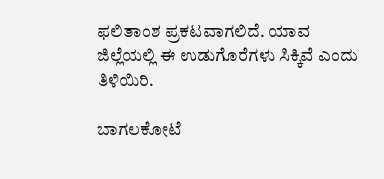ಫಲಿತಾಂಶ ಪ್ರಕಟವಾಗಲಿದೆ. ಯಾವ ಜಿಲ್ಲೆಯಲ್ಲಿ ಈ ಉಡುಗೊರೆಗಳು ಸಿಕ್ಕಿವೆ ಎಂದು ತಿಳಿಯಿರಿ.

ಬಾಗಲಕೋಟೆ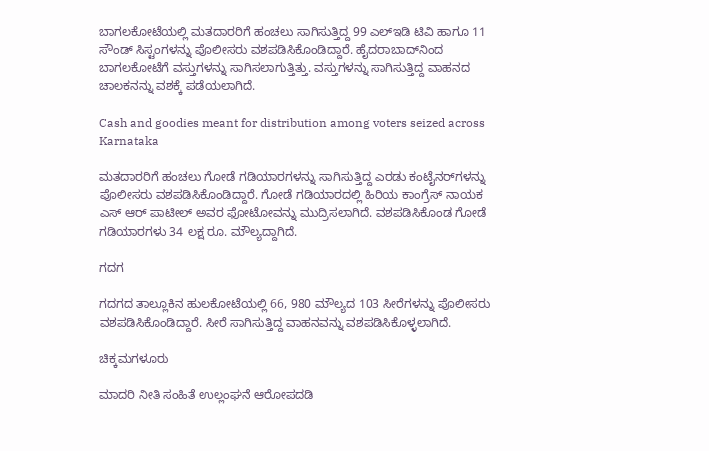ಬಾಗಲಕೋಟೆಯಲ್ಲಿ ಮತದಾರರಿಗೆ ಹಂಚಲು ಸಾಗಿಸುತ್ತಿದ್ದ 99 ಎಲ್‌ಇಡಿ ಟಿವಿ ಹಾಗೂ 11 ಸೌಂಡ್ ಸಿಸ್ಟಂಗಳನ್ನು ಪೊಲೀಸರು ವಶಪಡಿಸಿಕೊಂಡಿದ್ದಾರೆ. ಹೈದರಾಬಾದ್‌ನಿಂದ ಬಾಗಲಕೋಟೆಗೆ ವಸ್ತುಗಳನ್ನು ಸಾಗಿಸಲಾಗುತ್ತಿತ್ತು. ವಸ್ತುಗಳನ್ನು ಸಾಗಿಸುತ್ತಿದ್ದ ವಾಹನದ ಚಾಲಕನನ್ನು ವಶಕ್ಕೆ ಪಡೆಯಲಾಗಿದೆ.

Cash and goodies meant for distribution among voters seized across Karnataka

ಮತದಾರರಿಗೆ ಹಂಚಲು ಗೋಡೆ ಗಡಿಯಾರಗಳನ್ನು ಸಾಗಿಸುತ್ತಿದ್ದ ಎರಡು ಕಂಟೈನರ್‌ಗಳನ್ನು ಪೊಲೀಸರು ವಶಪಡಿಸಿಕೊಂಡಿದ್ದಾರೆ. ಗೋಡೆ ಗಡಿಯಾರದಲ್ಲಿ ಹಿರಿಯ ಕಾಂಗ್ರೆಸ್ ನಾಯಕ ಎಸ್ ಆರ್ ಪಾಟೀಲ್ ಅವರ ಫೋಟೋವನ್ನು ಮುದ್ರಿಸಲಾಗಿದೆ. ವಶಪಡಿಸಿಕೊಂಡ ಗೋಡೆ ಗಡಿಯಾರಗಳು 34 ಲಕ್ಷ ರೂ. ಮೌಲ್ಯದ್ದಾಗಿದೆ.

ಗದಗ

ಗದಗದ ತಾಲ್ಲೂಕಿನ ಹುಲಕೋಟೆಯಲ್ಲಿ 66, 980 ಮೌಲ್ಯದ 103 ಸೀರೆಗಳನ್ನು ಪೊಲೀಸರು ವಶಪಡಿಸಿಕೊಂಡಿದ್ದಾರೆ. ಸೀರೆ ಸಾಗಿಸುತ್ತಿದ್ದ ವಾಹನವನ್ನು ವಶಪಡಿಸಿಕೊಳ್ಳಲಾಗಿದೆ.

ಚಿಕ್ಕಮಗಳೂರು

ಮಾದರಿ ನೀತಿ ಸಂಹಿತೆ ಉಲ್ಲಂಘನೆ ಆರೋಪದಡಿ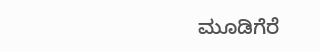ಮೂಡಿಗೆರೆ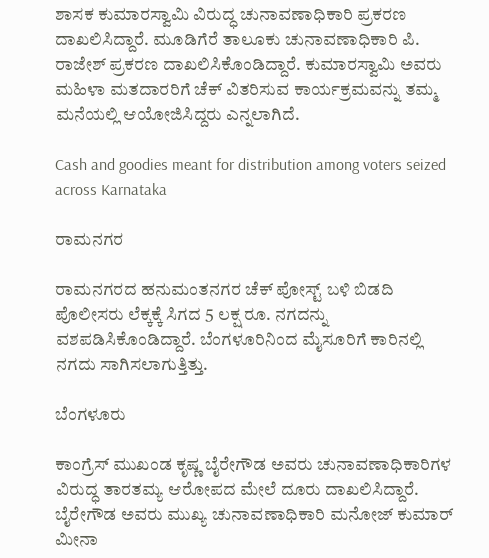ಶಾಸಕ ಕುಮಾರಸ್ವಾಮಿ ವಿರುದ್ಧ ಚುನಾವಣಾಧಿಕಾರಿ ಪ್ರಕರಣ ದಾಖಲಿಸಿದ್ದಾರೆ. ಮೂಡಿಗೆರೆ ತಾಲೂಕು ಚುನಾವಣಾಧಿಕಾರಿ ಪಿ. ರಾಜೇಶ್ ಪ್ರಕರಣ ದಾಖಲಿಸಿಕೊಂಡಿದ್ದಾರೆ. ಕುಮಾರಸ್ವಾಮಿ ಅವರು ಮಹಿಳಾ ಮತದಾರರಿಗೆ ಚೆಕ್ ವಿತರಿಸುವ ಕಾರ್ಯಕ್ರಮವನ್ನು ತಮ್ಮ ಮನೆಯಲ್ಲಿ ಆಯೋಜಿಸಿದ್ದರು ಎನ್ನಲಾಗಿದೆ.

Cash and goodies meant for distribution among voters seized across Karnataka

ರಾಮನಗರ

ರಾಮನಗರದ ಹನುಮಂತನಗರ ಚೆಕ್ ಪೋಸ್ಟ್ ಬಳಿ ಬಿಡದಿ ಪೊಲೀಸರು ಲೆಕ್ಕಕ್ಕೆ ಸಿಗದ 5 ಲಕ್ಷ ರೂ. ನಗದನ್ನು ವಶಪಡಿಸಿಕೊಂಡಿದ್ದಾರೆ. ಬೆಂಗಳೂರಿನಿಂದ ಮೈಸೂರಿಗೆ ಕಾರಿನಲ್ಲಿ ನಗದು ಸಾಗಿಸಲಾಗುತ್ತಿತ್ತು.

ಬೆಂಗಳೂರು

ಕಾಂಗ್ರೆಸ್ ಮುಖಂಡ ಕೃಷ್ಣ ಬೈರೇಗೌಡ ಅವರು ಚುನಾವಣಾಧಿಕಾರಿಗಳ ವಿರುದ್ಧ ತಾರತಮ್ಯ ಆರೋಪದ ಮೇಲೆ ದೂರು ದಾಖಲಿಸಿದ್ದಾರೆ. ಬೈರೇಗೌಡ ಅವರು ಮುಖ್ಯ ಚುನಾವಣಾಧಿಕಾರಿ ಮನೋಜ್ ಕುಮಾರ್ ಮೀನಾ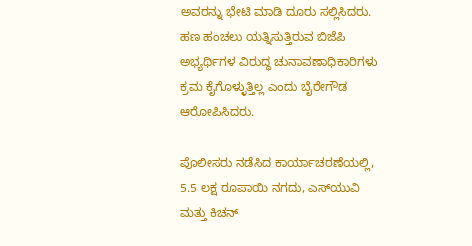ಅವರನ್ನು ಭೇಟಿ ಮಾಡಿ ದೂರು ಸಲ್ಲಿಸಿದರು. ಹಣ ಹಂಚಲು ಯತ್ನಿಸುತ್ತಿರುವ ಬಿಜೆಪಿ ಅಭ್ಯರ್ಥಿಗಳ ವಿರುದ್ಧ ಚುನಾವಣಾಧಿಕಾರಿಗಳು ಕ್ರಮ ಕೈಗೊಳ್ಳುತ್ತಿಲ್ಲ ಎಂದು ಬೈರೇಗೌಡ ಆರೋಪಿಸಿದರು.

ಪೊಲೀಸರು ನಡೆಸಿದ ಕಾರ್ಯಾಚರಣೆಯಲ್ಲಿ, 5.5 ಲಕ್ಷ ರೂಪಾಯಿ ನಗದು, ಎಸ್‌ಯುವಿ ಮತ್ತು ಕಿಚನ್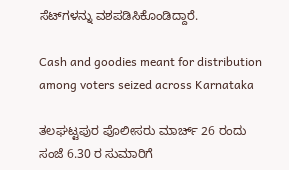ಸೆಟ್‌ಗಳನ್ನು ವಶಪಡಿಸಿಕೊಂಡಿದ್ದಾರೆ.

Cash and goodies meant for distribution among voters seized across Karnataka

ತಲಘಟ್ಟಪುರ ಪೊಲೀಸರು ಮಾರ್ಚ್ 26 ರಂದು ಸಂಜೆ 6.30 ರ ಸುಮಾರಿಗೆ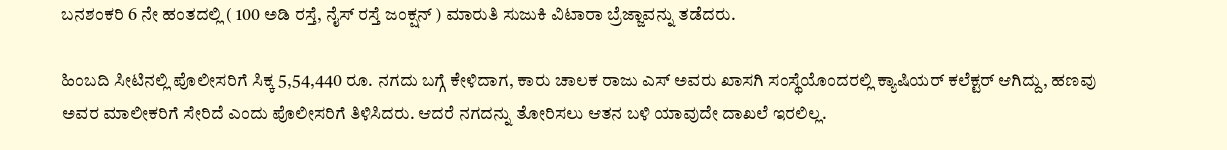ಬನಶಂಕರಿ 6 ನೇ ಹಂತದಲ್ಲಿ ( 100 ಅಡಿ ರಸ್ತೆ, ನೈಸ್ ರಸ್ತೆ ಜಂಕ್ಷನ್‌ ) ಮಾರುತಿ ಸುಜುಕಿ ವಿಟಾರಾ ಬ್ರೆಜ್ಜಾವನ್ನು ತಡೆದರು.

ಹಿಂಬದಿ ಸೀಟಿನಲ್ಲಿ ಪೊಲೀಸರಿಗೆ ಸಿಕ್ಕ 5,54,440 ರೂ. ನಗದು ಬಗ್ಗೆ ಕೇಳಿದಾಗ, ಕಾರು ಚಾಲಕ ರಾಜು ಎಸ್ ಅವರು ಖಾಸಗಿ ಸಂಸ್ಥೆಯೊಂದರಲ್ಲಿ ಕ್ಯಾಷಿಯರ್ ಕಲೆಕ್ಟರ್ ಆಗಿದ್ದು, ಹಣವು ಅವರ ಮಾಲೀಕರಿಗೆ ಸೇರಿದೆ ಎಂದು ಪೊಲೀಸರಿಗೆ ತಿಳಿಸಿದರು. ಆದರೆ ನಗದನ್ನು ತೋರಿಸಲು ಆತನ ಬಳಿ ಯಾವುದೇ ದಾಖಲೆ ಇರಲಿಲ್ಲ.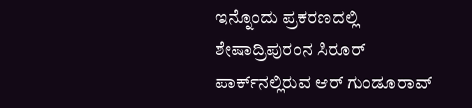ಇನ್ನೊಂದು ಪ್ರಕರಣದಲ್ಲಿ ಶೇಷಾದ್ರಿಪುರಂನ ಸಿರೂರ್ ಪಾರ್ಕ್‌ನಲ್ಲಿರುವ ಆರ್ ಗುಂಡೂರಾವ್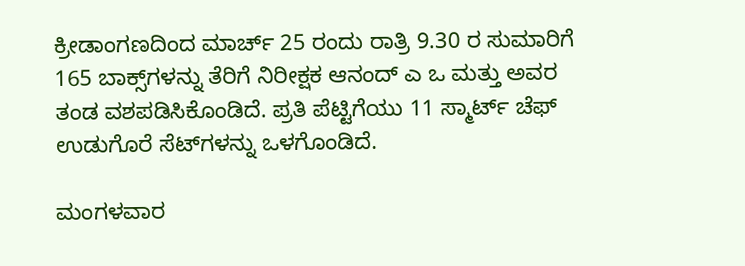ಕ್ರೀಡಾಂಗಣದಿಂದ ಮಾರ್ಚ್ 25 ರಂದು ರಾತ್ರಿ 9.30 ರ ಸುಮಾರಿಗೆ 165 ಬಾಕ್ಸ್‌ಗಳನ್ನು ತೆರಿಗೆ ನಿರೀಕ್ಷಕ ಆನಂದ್ ಎ ಒ ಮತ್ತು ಅವರ ತಂಡ ವಶಪಡಿಸಿಕೊಂಡಿದೆ. ಪ್ರತಿ ಪೆಟ್ಟಿಗೆಯು 11 ಸ್ಮಾರ್ಟ್ ಚೆಫ್ ಉಡುಗೊರೆ ಸೆಟ್‌ಗಳನ್ನು ಒಳಗೊಂಡಿದೆ.

ಮಂಗಳವಾರ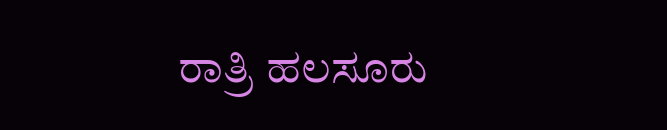ರಾತ್ರಿ ಹಲಸೂರು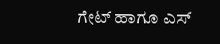ಗೇಟ್ ಹಾಗೂ ಎಸ್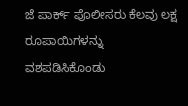ಜೆ ಪಾರ್ಕ್ ಪೊಲೀಸರು ಕೆಲವು ಲಕ್ಷ ರೂಪಾಯಿಗಳನ್ನು ವಶಪಡಿಸಿಕೊಂಡು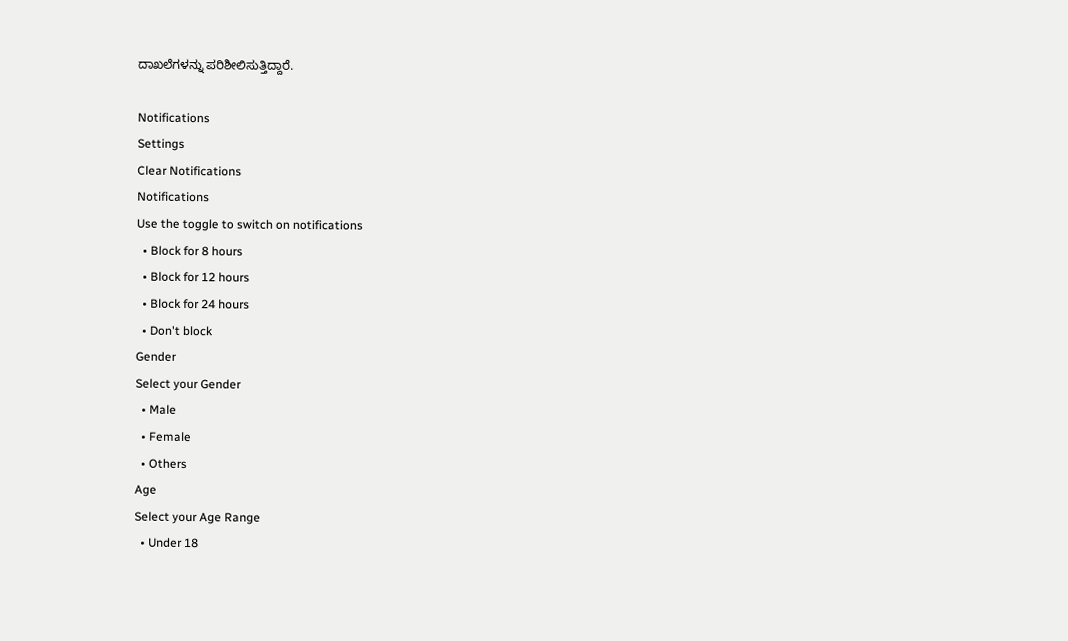ದಾಖಲೆಗಳನ್ನು ಪರಿಶೀಲಿಸುತ್ತಿದ್ದಾರೆ.

Notifications
Settings
Clear Notifications
Notifications
Use the toggle to switch on notifications
  • Block for 8 hours
  • Block for 12 hours
  • Block for 24 hours
  • Don't block
Gender
Select your Gender
  • Male
  • Female
  • Others
Age
Select your Age Range
  • Under 18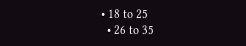• 18 to 25
  • 26 to 35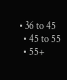• 36 to 45
  • 45 to 55
  • 55+